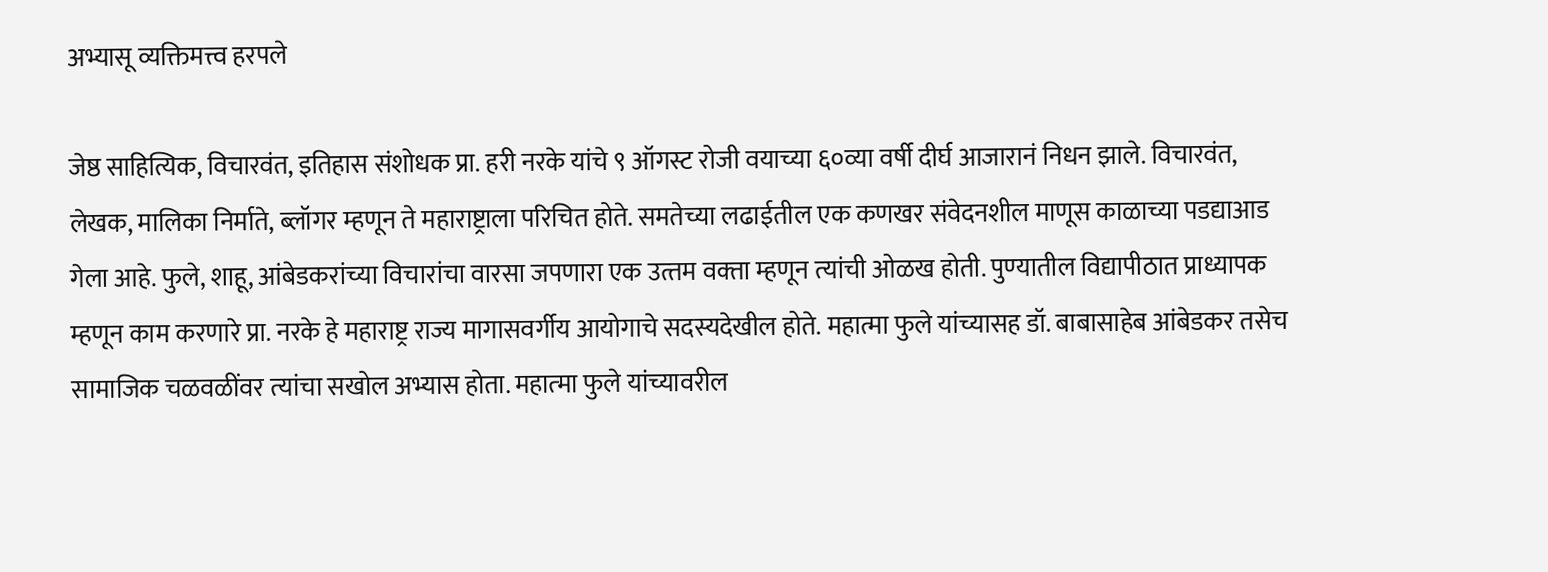अभ्यासू व्यक्तिमत्त्व हरपले

जेष्ठ साहित्यिक, विचारवंत, इतिहास संशोधक प्रा. हरी नरके यांचे ९ ऑगस्ट रोजी वयाच्‍या ६०व्‍या वर्षी दीर्घ आजारानं निधन झाले. विचारवंत, लेखक, मालिका निर्माते, ब्लॉगर म्हणून ते महाराष्ट्राला परिचित होते. समतेच्या लढाईतील एक कणखर संवेदनशील माणूस काळाच्या पडद्याआड गेला आहे. फुले, शाहू, आंबेडकरांच्‍या विचारांचा वारसा जपणारा एक उत्‍तम वक्‍ता म्‍हणून त्‍यांची ओळख होती. पुण्‍यातील विद्यापीठात प्राध्यापक म्हणून काम करणारे प्रा. नरके हे महाराष्ट्र राज्य मागासवर्गीय आयोगाचे सदस्यदेखील होते. महात्मा फुले यांच्‍यासह डॉ. बाबासाहेब आंबेडकर तसेच  सामाजिक चळवळींवर त्‍यांचा सखोल अभ्‍यास होता. महात्‍मा फुले यांच्‍यावरील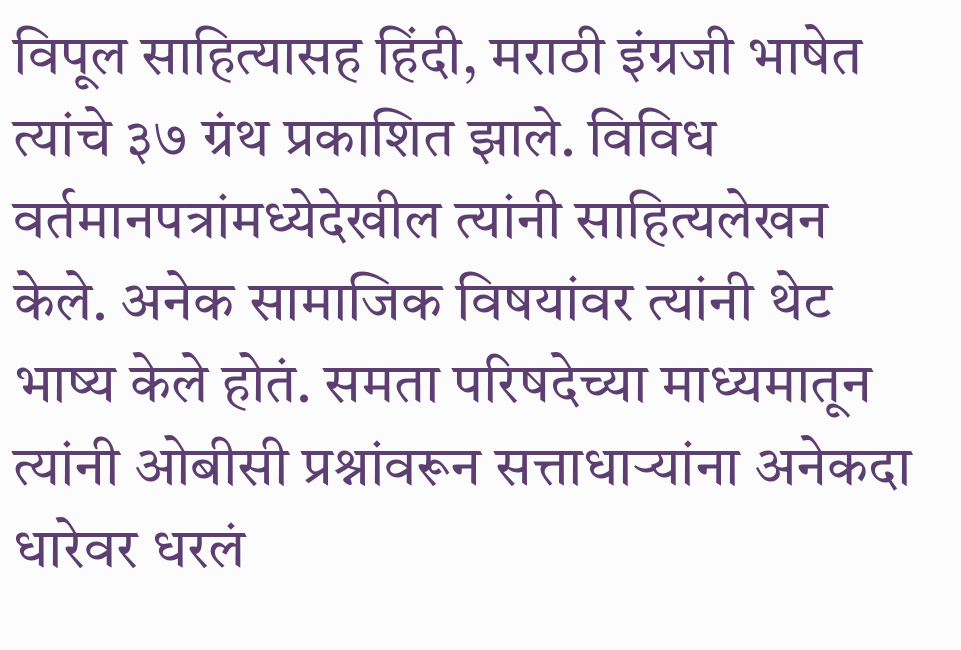विपूल साहित्‍यासह हिंदी, मराठी इंग्रजी भाषेत त्यांचे ३७ ग्रंथ प्रकाशित झाले. विविध वर्तमानपत्रांमध्‍येदेखील त्‍यांनी साहित्‍यलेखन केले. अनेक सामाजिक विषयांवर त्‍यांनी थेट भाष्य केले होतं. समता परिषदेच्या माध्यमातून त्यांनी ओबीसी प्रश्नांवरून सत्ताधाऱ्यांना अनेकदा धारेवर धरलं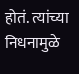होतं. त्यांच्या निधनामुळे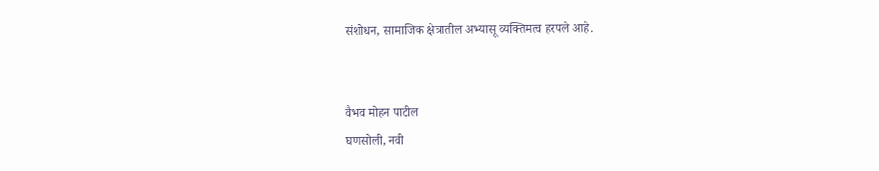संशोधन, सामाजिक क्षेत्रातील अभ्यासू व्यक्तिमत्व हरपले आहे.


वैभव मोहन पाटील
घणसोली, नवी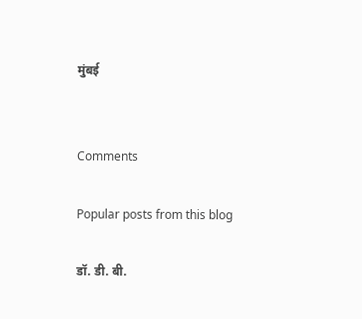मुंबई


Comments

Popular posts from this blog

डॉ. डी. बी.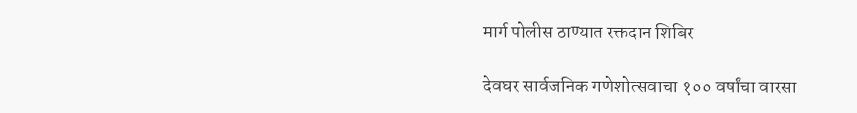मार्ग पोलीस ठाण्यात रक्तदान शिबिर

देवघर सार्वजनिक गणेशोत्सवाचा १०० वर्षांचा वारसा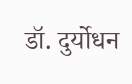डॉ. दुर्योधन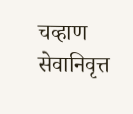चव्हाण सेवानिवृत्त